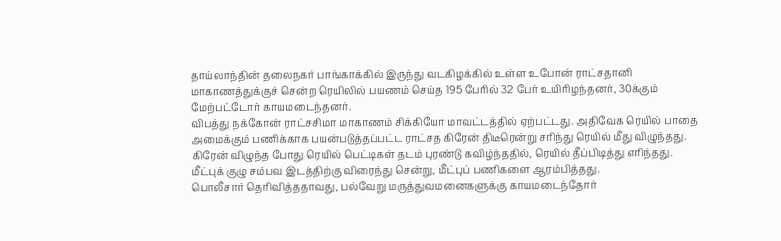தாய்லாந்தின் தலைநகர் பாங்காக்கில் இருந்து வடகிழக்கில் உள்ள உபோன் ராட்சதானி மாகாணத்துக்குச் சென்ற ரெயிலில் பயணம் செய்த 195 பேரில் 32 பேர் உயிரிழந்தனர், 30க்கும் மேற்பட்டோர் காயமடைந்தனர்.
விபத்து நக்கோன் ராட்சசிமா மாகாணம் சிக்கியோ மாவட்டத்தில் ஏற்பட்டது. அதிவேக ரெயில் பாதை அமைக்கும் பணிக்காக பயன்படுத்தப்பட்ட ராட்சத கிரேன் திடீரென்று சரிந்து ரெயில் மீது விழுந்தது.
கிரேன் விழுந்த போது ரெயில் பெட்டிகள் தடம் புரண்டு கவிழ்ந்ததில், ரெயில் தீப்பிடித்து எரிந்தது.
மீட்புக் குழு சம்பவ இடத்திற்கு விரைந்து சென்று, மீட்புப் பணிகளை ஆரம்பித்தது.
பொலீசார் தெரிவித்ததாவது, பல்வேறு மருத்துவமனைகளுக்கு காயமடைந்தோர்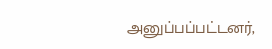அனுப்பப்பட்டனர்,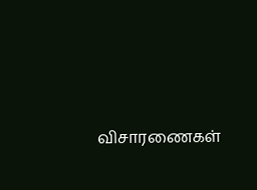விசாரணைகள்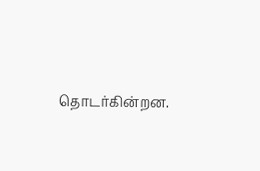தொடர்கின்றன.